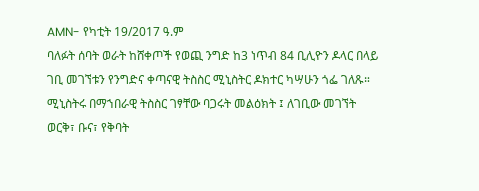AMN- የካቲት 19/2017 ዓ.ም
ባለፉት ሰባት ወራት ከሸቀጦች የወጪ ንግድ ከ3 ነጥብ 84 ቢሊዮን ዶላር በላይ ገቢ መገኘቱን የንግድና ቀጣናዊ ትስስር ሚኒስትር ዶክተር ካሣሁን ጎፌ ገለጹ።
ሚኒስትሩ በማኀበራዊ ትስስር ገፃቸው ባጋሩት መልዕክት ፤ ለገቢው መገኘት ወርቅ፣ ቡና፣ የቅባት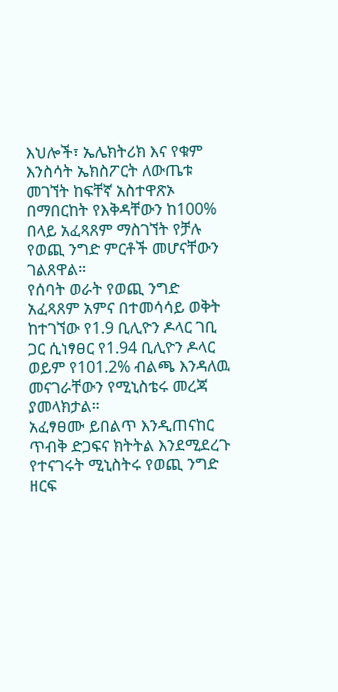እህሎች፣ ኤሌክትሪክ እና የቁም እንስሳት ኤክስፖርት ለውጤቱ መገኘት ከፍቸኛ አስተዋጽኦ በማበርከት የእቅዳቸውን ከ100% በላይ አፈጻጸም ማስገኘት የቻሉ የወጪ ንግድ ምርቶች መሆናቸውን ገልጸዋል።
የሰባት ወራት የወጪ ንግድ አፈጻጸም አምና በተመሳሳይ ወቅት ከተገኘው የ1.9 ቢሊዮን ዶላር ገቢ ጋር ሲነፃፀር የ1.94 ቢሊዮን ዶላር ወይም የ101.2% ብልጫ እንዳለዉ መናገራቸውን የሚኒስቴሩ መረጃ ያመላክታል።
አፈፃፀሙ ይበልጥ እንዲጠናከር ጥብቅ ድጋፍና ክትትል እንደሚደረጉ የተናገሩት ሚኒስትሩ የወጪ ንግድ ዘርፍ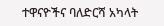ተዋናዮችና ባለድርሻ አካላት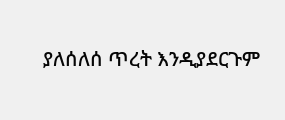ያለሰለሰ ጥረት እንዲያደርጉም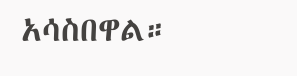አሳስበዋል።